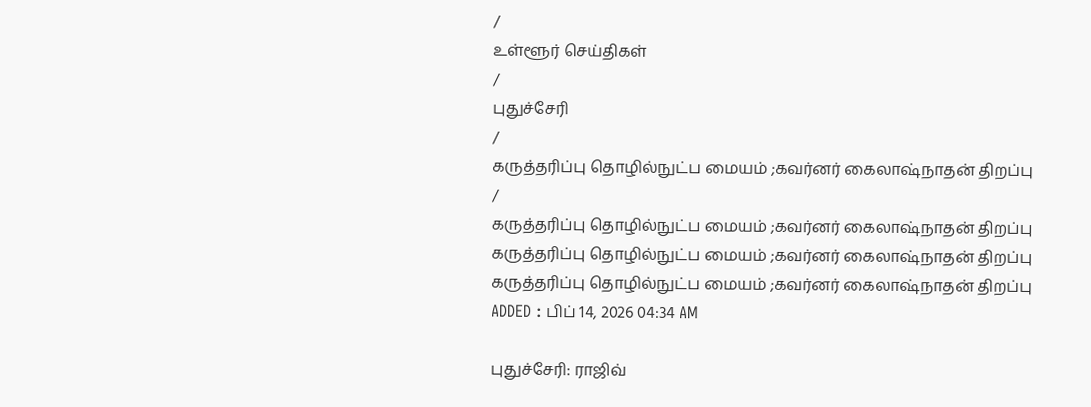/
உள்ளூர் செய்திகள்
/
புதுச்சேரி
/
கருத்தரிப்பு தொழில்நுட்ப மையம் ;கவர்னர் கைலாஷ்நாதன் திறப்பு
/
கருத்தரிப்பு தொழில்நுட்ப மையம் ;கவர்னர் கைலாஷ்நாதன் திறப்பு
கருத்தரிப்பு தொழில்நுட்ப மையம் ;கவர்னர் கைலாஷ்நாதன் திறப்பு
கருத்தரிப்பு தொழில்நுட்ப மையம் ;கவர்னர் கைலாஷ்நாதன் திறப்பு
ADDED : பிப் 14, 2026 04:34 AM

புதுச்சேரி: ராஜிவ்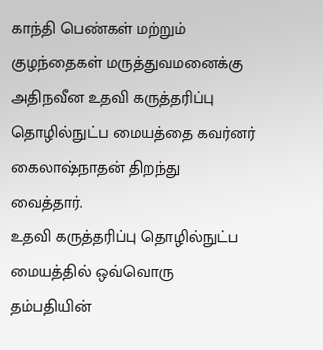காந்தி பெண்கள் மற்றும் குழந்தைகள் மருத்துவமனைக்கு அதிநவீன உதவி கருத்தரிப்பு தொழில்நுட்ப மையத்தை கவர்னர் கைலாஷ்நாதன் திறந்து வைத்தார்.
உதவி கருத்தரிப்பு தொழில்நுட்ப மையத்தில் ஒவ்வொரு தம்பதியின்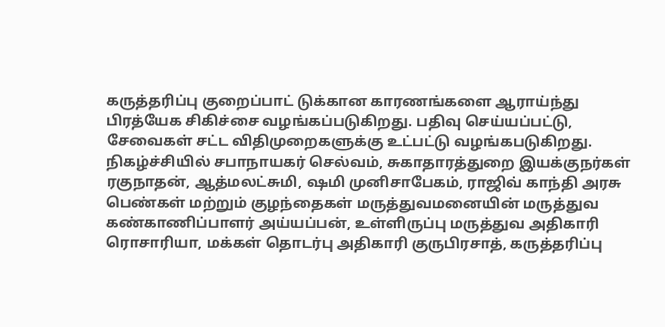கருத்தரிப்பு குறைப்பாட் டுக்கான காரணங்களை ஆராய்ந்து பிரத்யேக சிகிச்சை வழங்கப்படுகிறது. பதிவு செய்யப்பட்டு, சேவைகள் சட்ட விதிமுறைகளுக்கு உட்பட்டு வழங்கபடுகிறது.
நிகழ்ச்சியில் சபாநாயகர் செல்வம், சுகாதாரத்துறை இயக்குநர்கள் ரகுநாதன், ஆத்மலட்சுமி, ஷமி முனிசாபேகம், ராஜிவ் காந்தி அரசு பெண்கள் மற்றும் குழந்தைகள் மருத்துவமனையின் மருத்துவ கண்காணிப்பாளர் அய்யப்பன், உள்ளிருப்பு மருத்துவ அதிகாரி ரொசாரியா, மக்கள் தொடர்பு அதிகாரி குருபிரசாத், கருத்தரிப்பு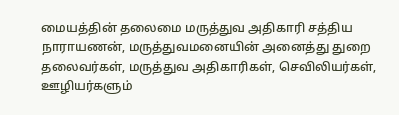மையத்தின் தலைமை மருத்துவ அதிகாரி சத்திய நாராயணன், மருத்துவமனையின் அனைத்து துறை தலைவர்கள், மருத்துவ அதிகாரிகள், செவிலியர்கள், ஊழியர்களும்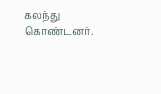கலந்து கொண்டனர்.